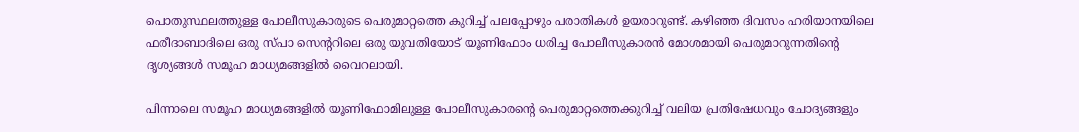പൊതുസ്ഥലത്തുള്ള പോലീസുകാരുടെ പെരുമാറ്റത്തെ കുറിച്ച്‌ പലപ്പോഴും പരാതികള്‍ ഉയരാറുണ്ട്. കഴിഞ്ഞ ദിവസം ഹരിയാനയിലെ ഫരീദാബാദിലെ ഒരു സ്പാ സെന്‍ററിലെ ഒരു യുവതിയോട് യൂണിഫോം ധരിച്ച പോലീസുകാരൻ മോശമായി പെരുമാറുന്നതിന്‍റെ ദൃശ്യങ്ങള്‍ സമൂഹ മാധ്യമങ്ങളില്‍ വൈറലായി.

പിന്നാലെ സമൂഹ മാധ്യമങ്ങളില്‍ യൂണിഫോമിലുള്ള പോലീസുകാരന്‍റെ പെരുമാറ്റത്തെക്കുറിച്ച്‌ വലിയ പ്രതിഷേധവും ചോദ്യങ്ങളും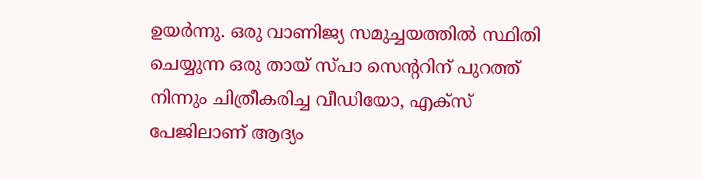ഉയർന്നു. ഒരു വാണിജ്യ സമുച്ചയത്തില്‍ സ്ഥിതി ചെയ്യുന്ന ഒരു തായ് സ്പാ സെന്‍ററിന് പുറത്ത് നിന്നും ചിത്രീകരിച്ച വീഡിയോ, എക്സ് പേജിലാണ് ആദ്യം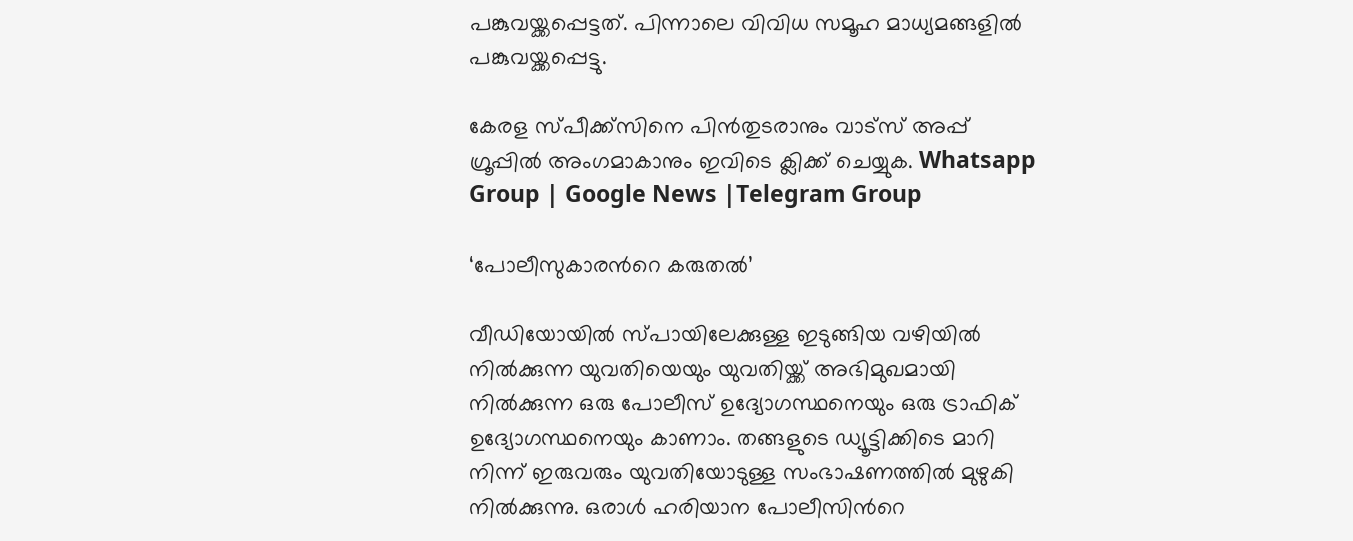പങ്കുവയ്ക്കപ്പെട്ടത്. പിന്നാലെ വിവിധ സമൂഹ മാധ്യമങ്ങളില്‍ പങ്കുവയ്ക്കപ്പെട്ടു.

കേരള സ്പീക്ക്സിനെ പിൻതുടരാനും വാട്സ് അപ്പ് ഗ്രൂപ്പിൽ അംഗമാകാനും ഇവിടെ ക്ലിക്ക് ചെയ്യുക. Whatsapp Group | Google News |Telegram Group

‘പോലീസുകാരന്‍റെ കരുതല്‍’

വീഡിയോയില്‍ സ്പായിലേക്കുള്ള ഇടുങ്ങിയ വഴിയില്‍ നില്‍ക്കുന്ന യുവതിയെയും യുവതിയ്ക്ക് അഭിമുഖമായി നില്‍ക്കുന്ന ഒരു പോലീസ് ഉദ്യോഗസ്ഥനെയും ഒരു ട്രാഫിക് ഉദ്യോഗസ്ഥനെയും കാണാം. തങ്ങളുടെ ഡ്യൂട്ടിക്കിടെ മാറി നിന്ന് ഇരുവരും യുവതിയോടുള്ള സംഭാഷണത്തില്‍ മുഴുകി നില്‍ക്കുന്നു. ഒരാള്‍ ഹരിയാന പോലീസിന്‍റെ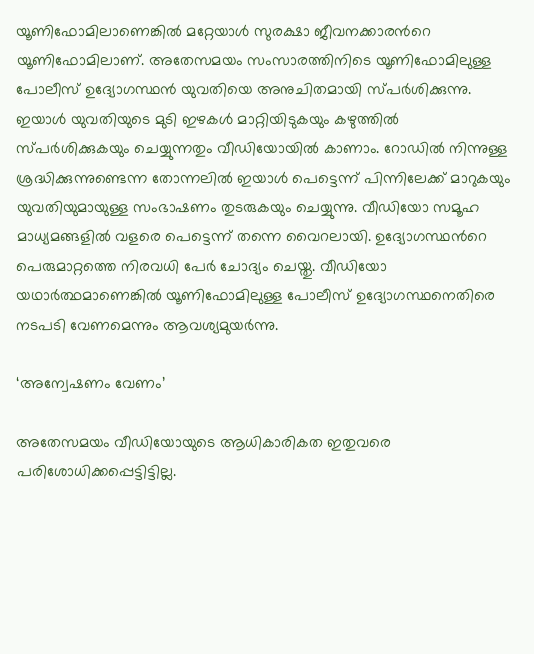യൂണിഫോമിലാണെങ്കില്‍ മറ്റേയാള്‍ സുരക്ഷാ ജീവനക്കാരന്‍റെ യൂണിഫോമിലാണ്. അതേസമയം സംസാരത്തിനിടെ യൂണിഫോമിലുള്ള പോലീസ് ഉദ്യോഗസ്ഥൻ യുവതിയെ അനുചിതമായി സ്പർശിക്കുന്നു. ഇയാള്‍ യുവതിയുടെ മുടി ഇഴകള്‍ മാറ്റിയിടുകയും കഴുത്തില്‍ സ്പർശിക്കുകയും ചെയ്യുന്നതും വീഡിയോയില്‍ കാണാം. റോഡില്‍ നിന്നുള്ള ശ്രദ്ധിക്കുന്നുണ്ടെന്ന തോന്നലില്‍ ഇയാള്‍ പെട്ടെന്ന് പിന്നിലേക്ക് മാറുകയും യുവതിയുമായുള്ള സംഭാഷണം തുടരുകയും ചെയ്യുന്നു. വീഡിയോ സമൂഹ മാധ്യമങ്ങളില്‍ വളരെ പെട്ടെന്ന് തന്നെ വൈറലായി. ഉദ്യോഗസ്ഥന്‍റെ പെരുമാറ്റത്തെ നിരവധി പേർ ചോദ്യം ചെയ്തു. വീഡിയോ യഥാർത്ഥമാണെങ്കില്‍ യൂണിഫോമിലുള്ള പോലീസ് ഉദ്യോഗസ്ഥനെതിരെ നടപടി വേണമെന്നും ആവശ്യമുയർന്നു.

‘അന്വേഷണം വേണം’

അതേസമയം വീഡിയോയുടെ ആധികാരികത ഇതുവരെ പരിശോധിക്കപ്പെട്ടിട്ടില്ല.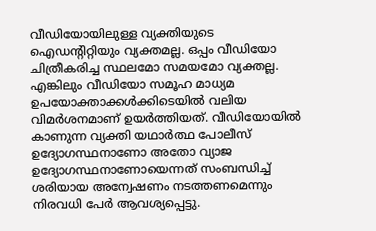വീഡിയോയിലുള്ള വ്യക്തിയുടെ ഐഡന്‍റിറ്റിയും വ്യക്തമല്ല. ഒപ്പം വീഡിയോ ചിത്രീകരിച്ച സ്ഥലമോ സമയമോ വ്യക്തല്ല. എങ്കിലും വീഡിയോ സമൂഹ മാധ്യമ ഉപയോക്താക്കള്‍ക്കിടെയില്‍ വലിയ വിമർശനമാണ് ഉയർത്തിയത്. വീഡിയോയില്‍ കാണുന്ന വ്യക്തി യഥാർത്ഥ പോലീസ് ഉദ്യോഗസ്ഥനാണോ അതോ വ്യാജ ഉദ്യോഗസ്ഥനാണോയെന്നത് സംബന്ധിച്ച്‌ ശരിയായ അന്വേഷണം നടത്തണമെന്നും നിരവധി പേർ ആവശ്യപ്പെട്ടു.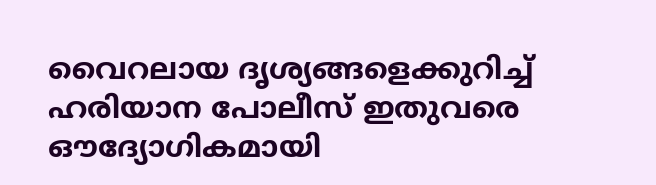വൈറലായ ദൃശ്യങ്ങളെക്കുറിച്ച്‌ ഹരിയാന പോലീസ് ഇതുവരെ ഔദ്യോഗികമായി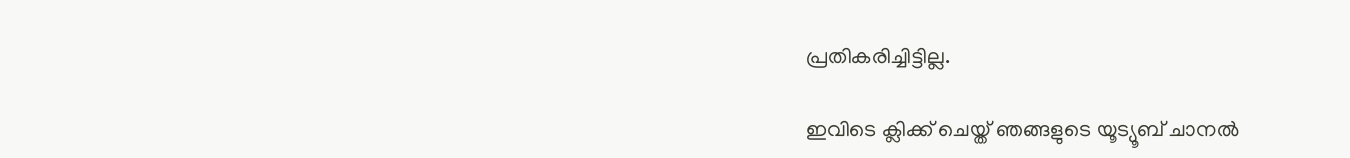പ്രതികരിച്ചിട്ടില്ല.

ഇവിടെ ക്ലിക്ക് ചെയ്ത് ഞങ്ങളുടെ യൂട്യൂബ് ചാനൽ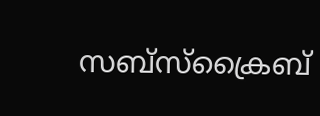സബ്സ്ക്രൈബ്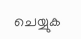ചെയ്യുക